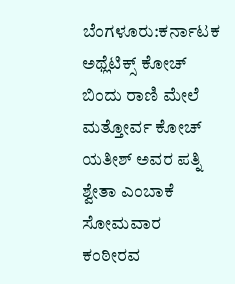ಬೆಂಗಳೂರು:ಕರ್ನಾಟಕ ಅಥ್ಲೆಟಿಕ್ಸ್‌ ಕೋಚ್ ಬಿಂದು ರಾಣಿ ಮೇಲೆ ಮತ್ತೋರ್ವ ಕೋಚ್ ಯತೀಶ್ ಅವರ ಪತ್ನಿ ಶ್ವೇತಾ ಎಂಬಾಕೆ ಸೋಮವಾರ ಕಂಠೀರವ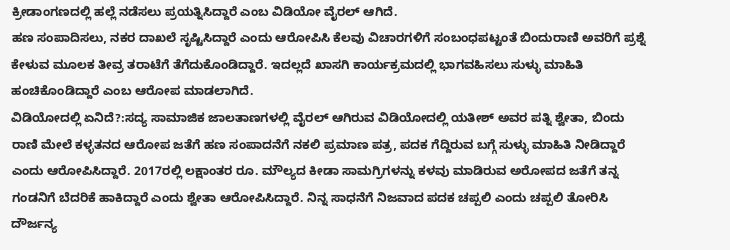ಕ್ರೀಡಾಂಗಣದಲ್ಲಿ ಹಲ್ಲೆ ನಡೆಸಲು ಪ್ರಯತ್ನಿಸಿದ್ದಾರೆ ಎಂಬ ವಿಡಿಯೋ ವೈರಲ್ ಆಗಿದೆ.
ಹಣ ಸಂಪಾದಿಸಲು, ನಕರ ದಾಖಲೆ ಸೃಷ್ಟಿಸಿದ್ದಾರೆ ಎಂದು ಆರೋಪಿಸಿ ಕೆಲವು ವಿಚಾರಗಳಿಗೆ ಸಂಬಂಧಪಟ್ಟಂತೆ ಬಿಂದುರಾಣಿ ಅವರಿಗೆ ಪ್ರಶ್ನೆ ಕೇಳುವ ಮೂಲಕ ತೀವ್ರ ತರಾಟೆಗೆ ತೆಗೆದುಕೊಂಡಿದ್ದಾರೆ. ಇದಲ್ಲದೆ ಖಾಸಗಿ ಕಾರ್ಯಕ್ರಮದಲ್ಲಿ ಭಾಗವಹಿಸಲು ಸುಳ್ಳು ಮಾಹಿತಿ ಹಂಚಿಕೊಂಡಿದ್ದಾರೆ ಎಂಬ ಆರೋಪ ಮಾಡಲಾಗಿದೆ.
ವಿಡಿಯೋದಲ್ಲಿ ಏನಿದೆ?:ಸದ್ಯ ಸಾಮಾಜಿಕ ಜಾಲತಾಣಗಳಲ್ಲಿ ವೈರಲ್ ಆಗಿರುವ ವಿಡಿಯೋದಲ್ಲಿ ಯತೀಶ್ ಅವರ ಪತ್ನಿ ಶ್ವೇತಾ, ಬಿಂದು ರಾಣಿ ಮೇಲೆ ಕಳ್ಳತನದ ಆರೋಪ ಜತೆಗೆ ಹಣ ಸಂಪಾದನೆಗೆ ನಕಲಿ ಪ್ರಮಾಣ ಪತ್ರ, ಪದಕ ಗೆದ್ದಿರುವ ಬಗ್ಗೆ ಸುಳ್ಳು ಮಾಹಿತಿ ನೀಡಿದ್ದಾರೆ ಎಂದು ಆರೋಪಿಸಿದ್ದಾರೆ. 2017ರಲ್ಲಿ ಲಕ್ಷಾಂತರ ರೂ. ಮೌಲ್ಯದ ಕೀಡಾ ಸಾಮಗ್ರಿಗಳನ್ನು ಕಳವು ಮಾಡಿರುವ ಅರೋಪದ ಜತೆಗೆ ತನ್ನ ಗಂಡನಿಗೆ ಬೆದರಿಕೆ ಹಾಕಿದ್ದಾರೆ ಎಂದು ಶ್ವೇತಾ ಆರೋಪಿಸಿದ್ದಾರೆ. ನಿನ್ನ ಸಾಧನೆಗೆ ನಿಜವಾದ ಪದಕ ಚಪ್ಪಲಿ ಎಂದು ಚಪ್ಪಲಿ ತೋರಿಸಿ ದೌರ್ಜನ್ಯ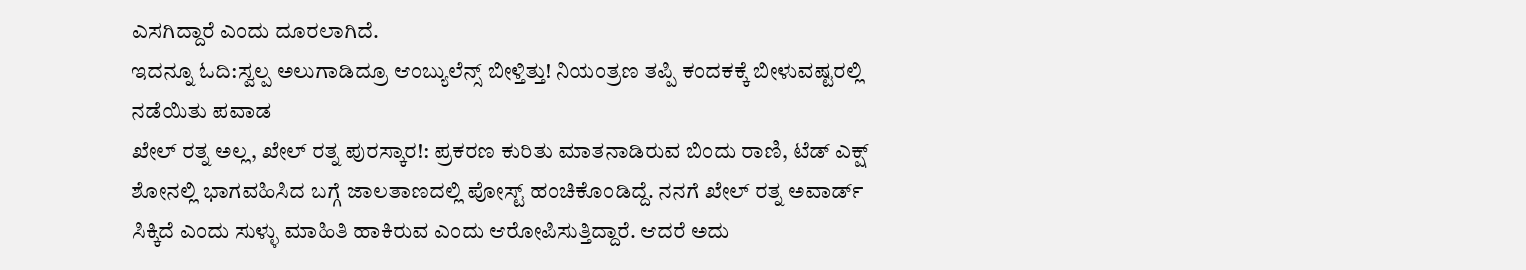ಎಸಗಿದ್ದಾರೆ ಎಂದು ದೂರಲಾಗಿದೆ.
ಇದನ್ನೂ ಓದಿ:ಸ್ವಲ್ಪ ಅಲುಗಾಡಿದ್ರೂ ಆಂಬ್ಯುಲೆನ್ಸ್ ಬೀಳ್ತಿತ್ತು! ನಿಯಂತ್ರಣ ತಪ್ಪಿ ಕಂದಕಕ್ಕೆ ಬೀಳುವಷ್ಟರಲ್ಲಿ ನಡೆಯಿತು ಪವಾಡ
ಖೇಲ್ ರತ್ನ ಅಲ್ಲ, ಖೇಲ್‌ ರತ್ನ ಪುರಸ್ಕಾರ!: ಪ್ರಕರಣ ಕುರಿತು ಮಾತನಾಡಿರುವ ಬಿಂದು ರಾಣಿ, ಟೆಡ್ ಎಕ್ಷ್ ಶೋನಲ್ಲಿ ಭಾಗವಹಿಸಿದ ಬಗ್ಗೆ ಜಾಲತಾಣದಲ್ಲಿ ಪೋಸ್ಟ್ ಹಂಚಿಕೊಂಡಿದ್ದೆ. ನನಗೆ ಖೇಲ್ ರತ್ನ ಅವಾರ್ಡ್ ಸಿಕ್ಕಿದೆ ಎಂದು ಸುಳ್ಳು ಮಾಹಿತಿ ಹಾಕಿರುವ ಎಂದು ಆರೋಪಿಸುತ್ತಿದ್ದಾರೆ. ಆದರೆ ಅದು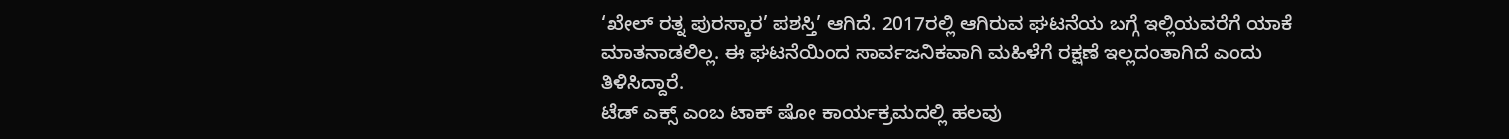‘ಖೇಲ್‌ ರತ್ನ ಪುರಸ್ಕಾರ’ ಪಶಸ್ತಿ’ ಆಗಿದೆ. 2017ರಲ್ಲಿ ಆಗಿರುವ ಘಟನೆಯ ಬಗ್ಗೆ ಇಲ್ಲಿಯವರೆಗೆ ಯಾಕೆ ಮಾತನಾಡಲಿಲ್ಲ. ಈ ಘಟನೆಯಿಂದ ಸಾರ್ವಜನಿಕವಾಗಿ ಮಹಿಳೆಗೆ ರಕ್ಷಣೆ ಇಲ್ಲದಂತಾಗಿದೆ ಎಂದು ತಿಳಿಸಿದ್ದಾರೆ.
ಟೆಡ್ ಎಕ್ಸ್ ಎಂಬ ಟಾಕ್ ಷೋ ಕಾರ್ಯಕ್ರಮದಲ್ಲಿ ಹಲವು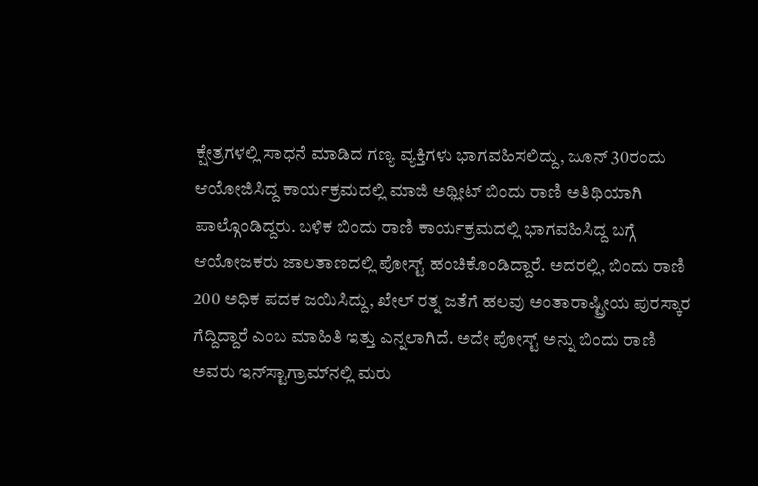ಕ್ಷೇತ್ರಗಳಲ್ಲಿ ಸಾಧನೆ ಮಾಡಿದ ಗಣ್ಯ ವ್ಯಕ್ತಿಗಳು ಭಾಗವಹಿಸಲಿದ್ದು, ಜೂನ್ 30ರಂದು ಆಯೋಜಿಸಿದ್ದ ಕಾರ್ಯಕ್ರಮದಲ್ಲಿ ಮಾಜಿ ಅಥ್ಲೀಟ್ ಬಿಂದು ರಾಣಿ ಅತಿಥಿಯಾಗಿ ಪಾಲ್ಗೊಂಡಿದ್ದರು. ಬಳಿಕ ಬಿಂದು ರಾಣಿ ಕಾರ್ಯಕ್ರಮದಲ್ಲಿ ಭಾಗವಹಿಸಿದ್ದ ಬಗ್ಗೆ ಆಯೋಜಕರು ಜಾಲತಾಣದಲ್ಲಿ ಪೋಸ್ಟ್ ಹಂಚಿಕೊಂಡಿದ್ದಾರೆ. ಅದರಲ್ಲಿ, ಬಿಂದು ರಾಣಿ 200 ಅಧಿಕ ಪದಕ ಜಯಿಸಿದ್ದು, ಖೇಲ್ ರತ್ನ ಜತೆಗೆ ಹಲವು ಅಂತಾರಾಷ್ಟ್ರೀಯ ಪುರಸ್ಕಾರ ಗೆದ್ದಿದ್ದಾರೆ ಎಂಬ ಮಾಹಿತಿ ಇತ್ತು ಎನ್ನಲಾಗಿದೆ. ಅದೇ ಪೋಸ್ಟ್ ಅನ್ನು ಬಿಂದು ರಾಣಿ ಅವರು ಇನ್‌ಸ್ಟಾಗ್ರಾಮ್‌ನಲ್ಲಿ ಮರು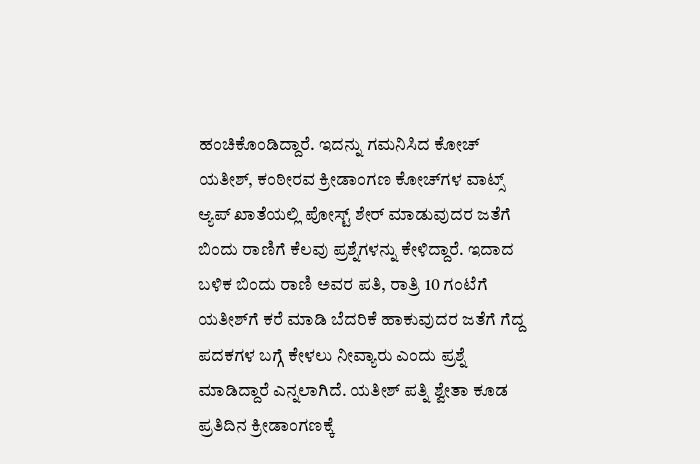ಹಂಚಿಕೊಂಡಿದ್ದಾರೆ. ಇದನ್ನು ಗಮನಿಸಿದ ಕೋಚ್ ಯತೀಶ್, ಕಂಠೀರವ ಕ್ರೀಡಾಂಗಣ ಕೋಚ್‌ಗಳ ವಾಟ್ಸ್‌ ಆ್ಯಪ್ ಖಾತೆಯಲ್ಲಿ ಪೋಸ್ಟ್ ಶೇರ್ ಮಾಡುವುದರ ಜತೆಗೆ ಬಿಂದು ರಾಣಿಗೆ ಕೆಲವು ಪ್ರಶ್ನೆಗಳನ್ನು ಕೇಳಿದ್ದಾರೆ. ಇದಾದ ಬಳಿಕ ಬಿಂದು ರಾಣಿ ಅವರ ಪತಿ, ರಾತ್ರಿ 10 ಗಂಟೆಗೆ ಯತೀಶ್‌ಗೆ ಕರೆ ಮಾಡಿ ಬೆದರಿಕೆ ಹಾಕುವುದರ ಜತೆಗೆ ಗೆದ್ದ ಪದಕಗಳ ಬಗ್ಗೆ ಕೇಳಲು ನೀವ್ಯಾರು ಎಂದು ಪ್ರಶ್ನೆ ಮಾಡಿದ್ದಾರೆ ಎನ್ನಲಾಗಿದೆ. ಯತೀಶ್ ಪತ್ನಿ ಶ್ವೇತಾ ಕೂಡ ಪ್ರತಿದಿನ ಕ್ರೀಡಾಂಗಣಕ್ಕೆ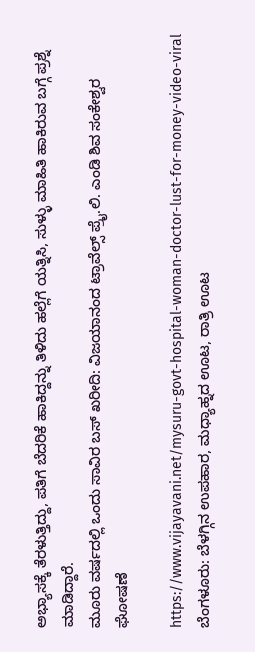ಅಭ್ಯಾಸಕ್ಕೆ ತೆರಳುತ್ತಿದ್ದು, ಪತಿಗೆ ಬೆದರಿಕೆ ಹಾಕಿದ್ದನ್ನು ತಿಳಿದು ಹಲ್ಲೆಗೆ ಯತ್ನಿಸಿ, ಸುಳ್ಳು ಮಾಹಿತಿ ಹಾಕಿರುವ ಬಗ್ಗೆ ಪ್ರಶ್ನೆ ಮಾಡಿದ್ದಾರೆ.
ಮೂರು ವರ್ಷದಲ್ಲಿ ಒಂದು ಸಾವಿರ ಬಸ್ ಖರೀದಿ: ವಿಜಯಾನಂದ ಟ್ರಾವೆಲ್ಸ್ ಪ್ರೈ.ಲಿ. ಎಂಡಿ ಶಿವ ಸಂಕೇಶ್ವರ ಘೋಷಣೆ

https://www.vijayavani.net/mysuru-govt-hospital-woman-doctor-lust-for-money-video-viral
ಬೆಂಗಳೂರು: ಬೆಳಗ್ಗಿನ ಉಪಹಾರ, ಮಧ್ಯಾಹ್ನದ ಊಟ, ರಾತ್ರಿ ಊಟ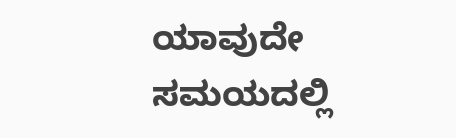ಯಾವುದೇ ಸಮಯದಲ್ಲಿ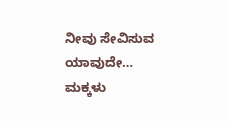ನೀವು ಸೇವಿಸುವ ಯಾವುದೇ…
ಮಕ್ಕಳು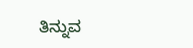ತಿನ್ನುವ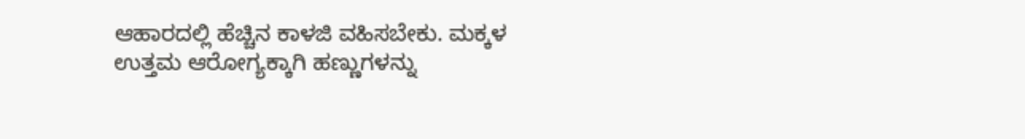ಆಹಾರದಲ್ಲಿ ಹೆಚ್ಚಿನ ಕಾಳಜಿ ವಹಿಸಬೇಕು. ಮಕ್ಕಳ ಉತ್ತಮ ಆರೋಗ್ಯಕ್ಕಾಗಿ ಹಣ್ಣುಗಳನ್ನು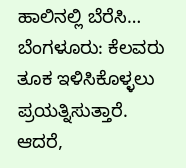ಹಾಲಿನಲ್ಲಿ ಬೆರೆಸಿ…
ಬೆಂಗಳೂರು: ಕೆಲವರು ತೂಕ ಇಳಿಸಿಕೊಳ್ಳಲು ಪ್ರಯತ್ನಿಸುತ್ತಾರೆ. ಆದರೆ,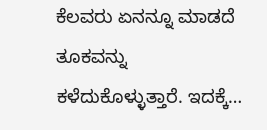ಕೆಲವರು ಏನನ್ನೂ ಮಾಡದೆ ತೂಕವನ್ನು ಕಳೆದುಕೊಳ್ಳುತ್ತಾರೆ. ಇದಕ್ಕೆ…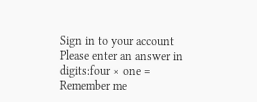Sign in to your account
Please enter an answer in digits:four × one =
Remember me